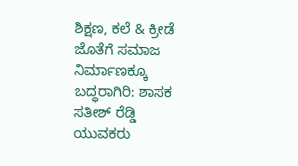ಶಿಕ್ಷಣ, ಕಲೆ & ಕ್ರೀಡೆ ಜೊತೆಗೆ ಸಮಾಜ ನಿರ್ಮಾಣಕ್ಕೂ ಬದ್ಧರಾಗಿರಿ: ಶಾಸಕ ಸತೀಶ್ ರೆಡ್ಡಿ
ಯುವಕರು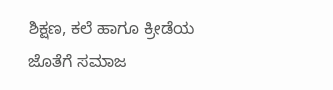ಶಿಕ್ಷಣ, ಕಲೆ ಹಾಗೂ ಕ್ರೀಡೆಯ ಜೊತೆಗೆ ಸಮಾಜ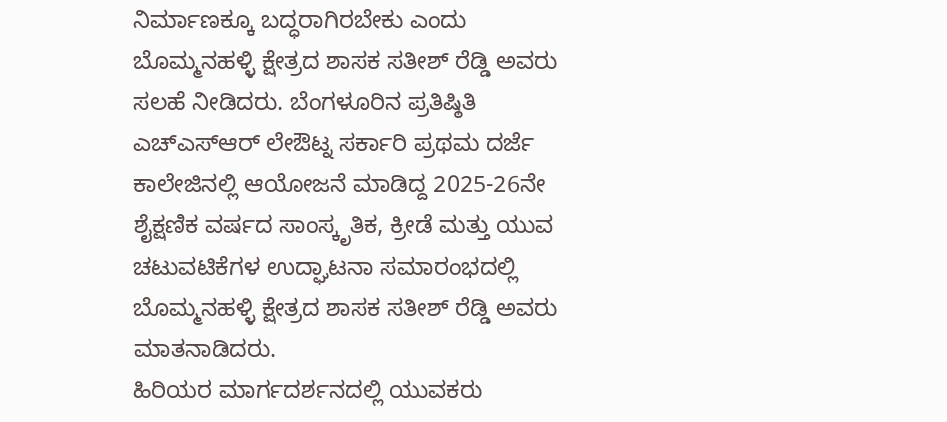ನಿರ್ಮಾಣಕ್ಕೂ ಬದ್ಧರಾಗಿರಬೇಕು ಎಂದು ಬೊಮ್ಮನಹಳ್ಳಿ ಕ್ಷೇತ್ರದ ಶಾಸಕ ಸತೀಶ್ ರೆಡ್ಡಿ ಅವರು ಸಲಹೆ ನೀಡಿದರು. ಬೆಂಗಳೂರಿನ ಪ್ರತಿಷ್ಠಿತಿ ಎಚ್ಎಸ್ಆರ್ ಲೇಔಟ್ನ ಸರ್ಕಾರಿ ಪ್ರಥಮ ದರ್ಜೆ ಕಾಲೇಜಿನಲ್ಲಿ ಆಯೋಜನೆ ಮಾಡಿದ್ದ 2025-26ನೇ ಶೈಕ್ಷಣಿಕ ವರ್ಷದ ಸಾಂಸ್ಕೃತಿಕ, ಕ್ರೀಡೆ ಮತ್ತು ಯುವ ಚಟುವಟಿಕೆಗಳ ಉದ್ಘಾಟನಾ ಸಮಾರಂಭದಲ್ಲಿ ಬೊಮ್ಮನಹಳ್ಳಿ ಕ್ಷೇತ್ರದ ಶಾಸಕ ಸತೀಶ್ ರೆಡ್ಡಿ ಅವರು ಮಾತನಾಡಿದರು.
ಹಿರಿಯರ ಮಾರ್ಗದರ್ಶನದಲ್ಲಿ ಯುವಕರು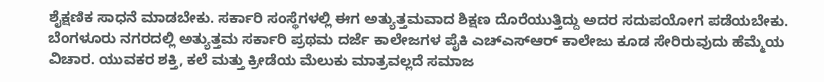ಶೈಕ್ಷಣಿಕ ಸಾಧನೆ ಮಾಡಬೇಕು. ಸರ್ಕಾರಿ ಸಂಸ್ಥೆಗಳಲ್ಲಿ ಈಗ ಅತ್ಯುತ್ತಮವಾದ ಶಿಕ್ಷಣ ದೊರೆಯುತ್ತಿದ್ದು ಅದರ ಸದುಪಯೋಗ ಪಡೆಯಬೇಕು. ಬೆಂಗಳೂರು ನಗರದಲ್ಲಿ ಅತ್ಯುತ್ತಮ ಸರ್ಕಾರಿ ಪ್ರಥಮ ದರ್ಜೆ ಕಾಲೇಜಗಳ ಪೈಕಿ ಎಚ್ಎಸ್ಆರ್ ಕಾಲೇಜು ಕೂಡ ಸೇರಿರುವುದು ಹೆಮ್ಮೆಯ ವಿಚಾರ. ಯುವಕರ ಶಕ್ತಿ, ಕಲೆ ಮತ್ತು ಕ್ರೀಡೆಯ ಮೆಲುಕು ಮಾತ್ರವಲ್ಲದೆ ಸಮಾಜ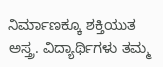ನಿರ್ಮಾಣಕ್ಕೂ ಶಕ್ತಿಯುತ ಅಸ್ತ್ರ. ವಿದ್ಯಾರ್ಥಿಗಳು ತಮ್ಮ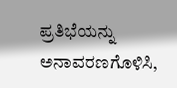ಪ್ರತಿಭೆಯನ್ನು ಅನಾವರಣಗೊಳಿಸಿ,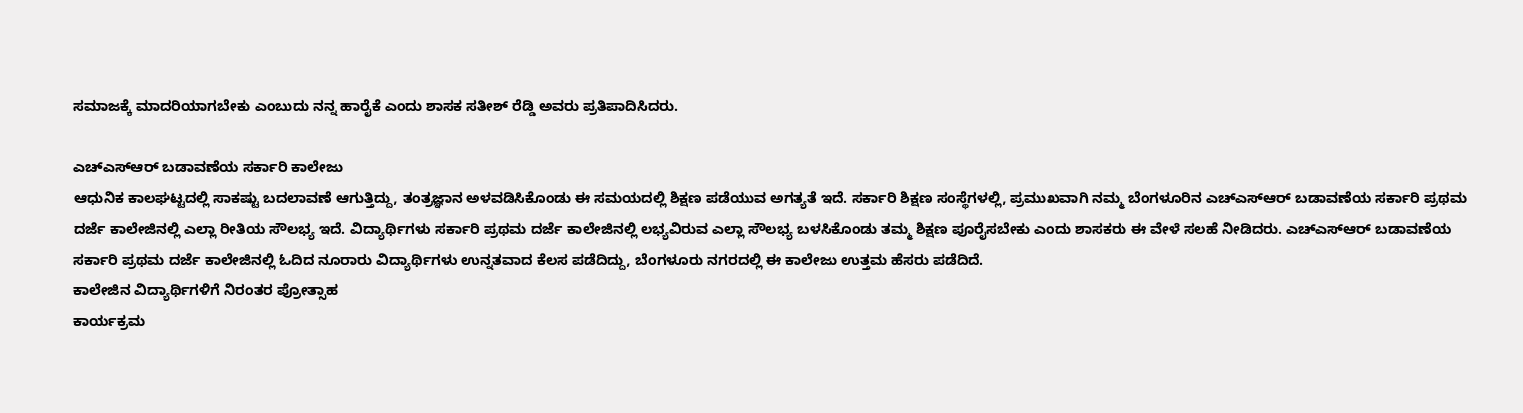ಸಮಾಜಕ್ಕೆ ಮಾದರಿಯಾಗಬೇಕು ಎಂಬುದು ನನ್ನ ಹಾರೈಕೆ ಎಂದು ಶಾಸಕ ಸತೀಶ್ ರೆಡ್ಡಿ ಅವರು ಪ್ರತಿಪಾದಿಸಿದರು.

ಎಚ್ಎಸ್ಆರ್ ಬಡಾವಣೆಯ ಸರ್ಕಾರಿ ಕಾಲೇಜು
ಆಧುನಿಕ ಕಾಲಘಟ್ಟದಲ್ಲಿ ಸಾಕಷ್ಟು ಬದಲಾವಣೆ ಆಗುತ್ತಿದ್ದು, ತಂತ್ರಜ್ಞಾನ ಅಳವಡಿಸಿಕೊಂಡು ಈ ಸಮಯದಲ್ಲಿ ಶಿಕ್ಷಣ ಪಡೆಯುವ ಅಗತ್ಯತೆ ಇದೆ. ಸರ್ಕಾರಿ ಶಿಕ್ಷಣ ಸಂಸ್ಥೆಗಳಲ್ಲಿ, ಪ್ರಮುಖವಾಗಿ ನಮ್ಮ ಬೆಂಗಳೂರಿನ ಎಚ್ಎಸ್ಆರ್ ಬಡಾವಣೆಯ ಸರ್ಕಾರಿ ಪ್ರಥಮ ದರ್ಜೆ ಕಾಲೇಜಿನಲ್ಲಿ ಎಲ್ಲಾ ರೀತಿಯ ಸೌಲಭ್ಯ ಇದೆ. ವಿದ್ಯಾರ್ಥಿಗಳು ಸರ್ಕಾರಿ ಪ್ರಥಮ ದರ್ಜೆ ಕಾಲೇಜಿನಲ್ಲಿ ಲಭ್ಯವಿರುವ ಎಲ್ಲಾ ಸೌಲಭ್ಯ ಬಳಸಿಕೊಂಡು ತಮ್ಮ ಶಿಕ್ಷಣ ಪೂರೈಸಬೇಕು ಎಂದು ಶಾಸಕರು ಈ ವೇಳೆ ಸಲಹೆ ನೀಡಿದರು. ಎಚ್ಎಸ್ಆರ್ ಬಡಾವಣೆಯ ಸರ್ಕಾರಿ ಪ್ರಥಮ ದರ್ಜೆ ಕಾಲೇಜಿನಲ್ಲಿ ಓದಿದ ನೂರಾರು ವಿದ್ಯಾರ್ಥಿಗಳು ಉನ್ನತವಾದ ಕೆಲಸ ಪಡೆದಿದ್ದು, ಬೆಂಗಳೂರು ನಗರದಲ್ಲಿ ಈ ಕಾಲೇಜು ಉತ್ತಮ ಹೆಸರು ಪಡೆದಿದೆ.
ಕಾಲೇಜಿನ ವಿದ್ಯಾರ್ಥಿಗಳಿಗೆ ನಿರಂತರ ಪ್ರೋತ್ಸಾಹ
ಕಾರ್ಯಕ್ರಮ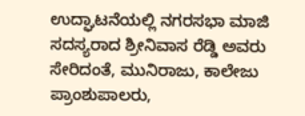ಉದ್ಘಾಟನೆಯಲ್ಲಿ ನಗರಸಭಾ ಮಾಜಿ ಸದಸ್ಯರಾದ ಶ್ರೀನಿವಾಸ ರೆಡ್ಡಿ ಅವರು ಸೇರಿದಂತೆ, ಮುನಿರಾಜು, ಕಾಲೇಜು ಪ್ರಾಂಶುಪಾಲರು,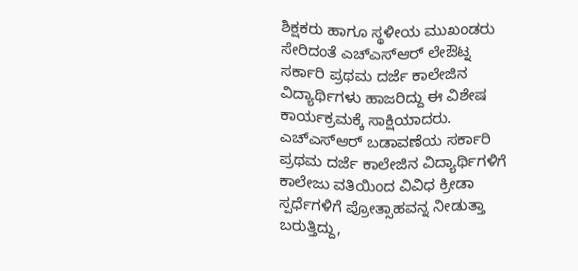ಶಿಕ್ಷಕರು ಹಾಗೂ ಸ್ಥಳೀಯ ಮುಖಂಡರು ಸೇರಿದಂತೆ ಎಚ್ಎಸ್ಆರ್ ಲೇಔಟ್ನ ಸರ್ಕಾರಿ ಪ್ರಥಮ ದರ್ಜೆ ಕಾಲೇಜಿನ ವಿದ್ಯಾರ್ಥಿಗಳು ಹಾಜರಿದ್ದು ಈ ವಿಶೇಷ ಕಾರ್ಯಕ್ರಮಕ್ಕೆ ಸಾಕ್ಷಿಯಾದರು. ಎಚ್ಎಸ್ಆರ್ ಬಡಾವಣೆಯ ಸರ್ಕಾರಿ ಪ್ರಥಮ ದರ್ಜೆ ಕಾಲೇಜಿನ ವಿದ್ಯಾರ್ಥಿಗಳಿಗೆ ಕಾಲೇಜು ವತಿಯಿಂದ ವಿವಿಧ ಕ್ರೀಡಾ ಸ್ಪರ್ಧೆಗಳಿಗೆ ಪ್ರೋತ್ಸಾಹವನ್ನ ನೀಡುತ್ತಾ ಬರುತ್ತಿದ್ದು,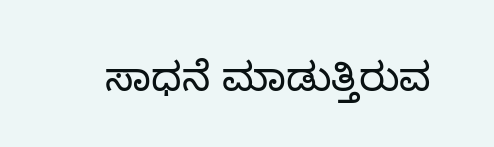ಸಾಧನೆ ಮಾಡುತ್ತಿರುವ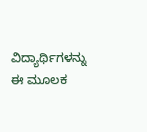ವಿದ್ಯಾರ್ಥಿಗಳನ್ನು ಈ ಮೂಲಕ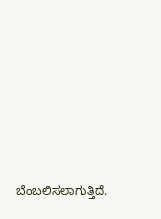ಬೆಂಬಲಿಸಲಾಗುತ್ತಿದೆ.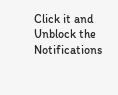Click it and Unblock the Notifications